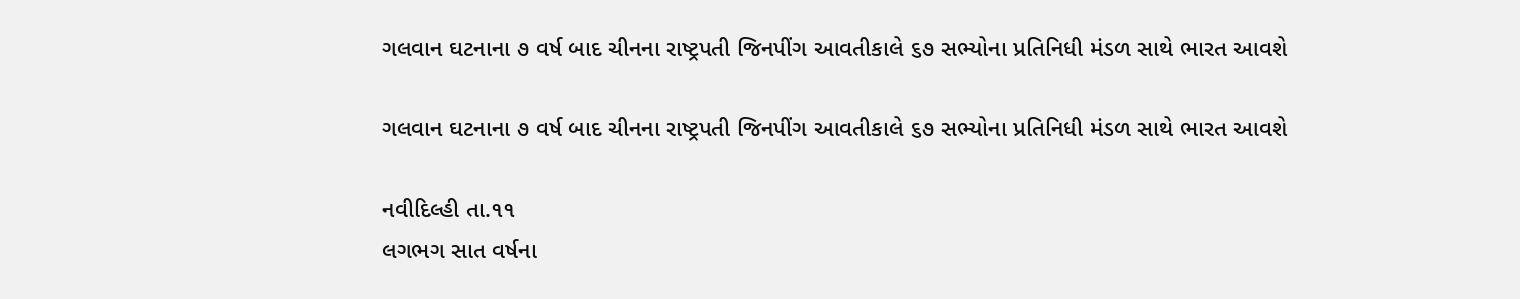ગલવાન ઘટનાના ૭ વર્ષ બાદ ચીનના રાષ્ટ્રપતી જિનપીંગ આવતીકાલે ૬૭ સભ્યોના પ્રતિનિધી મંડળ સાથે ભારત આવશે

ગલવાન ઘટનાના ૭ વર્ષ બાદ ચીનના રાષ્ટ્રપતી જિનપીંગ આવતીકાલે ૬૭ સભ્યોના પ્રતિનિધી મંડળ સાથે ભારત આવશે

નવીદિલ્હી તા.૧૧
લગભગ સાત વર્ષના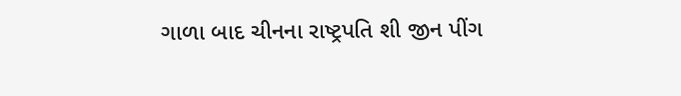ગાળા બાદ ચીનના રાષ્ટ્રપતિ શી જીન પીંગ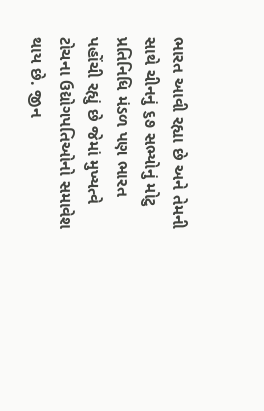ભારત આવી રહ્યા છે અને તેમની સાથે ચીનનું ૬૭ સભ્યોનું મોટુ પ્રતિનિધિ મંડળ પણ ભારત પહોંચી રહ્યું છે જેમાં મુખ્યત્વે ટોચના ઉદ્યોગપતિઓનો સમાવેશ થાય છે. જીન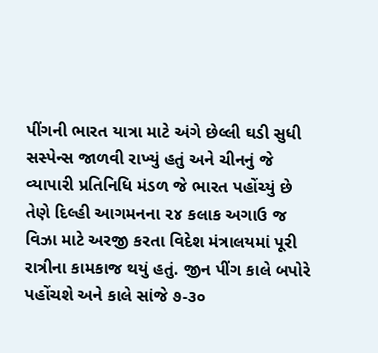પીંગની ભારત યાત્રા માટે અંગે છેલ્લી ઘડી સુધી સસ્પેન્સ જાળવી રાખ્યું હતું અને ચીનનું જે વ્યાપારી પ્રતિનિધિ મંડળ જે ભારત પહોંચ્યું છે તેણે દિલ્હી આગમનના ૨૪ કલાક અગાઉ જ વિઝા માટે અરજી કરતા વિદેશ મંત્રાલયમાં પૂરી રાત્રીના કામકાજ થયું હતું. જીન પીંગ કાલે બપોરે પહોંચશે અને કાલે સાંજે ૭-૩૦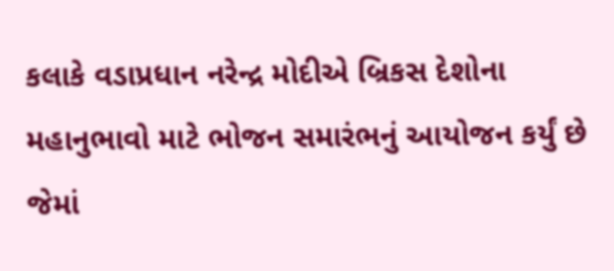કલાકે વડાપ્રધાન નરેન્દ્ર મોદીએ બ્રિકસ દેશોના મહાનુભાવો માટે ભોજન સમારંભનું આયોજન કર્યું છે જેમાં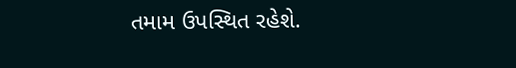તમામ ઉપસ્થિત રહેશે.